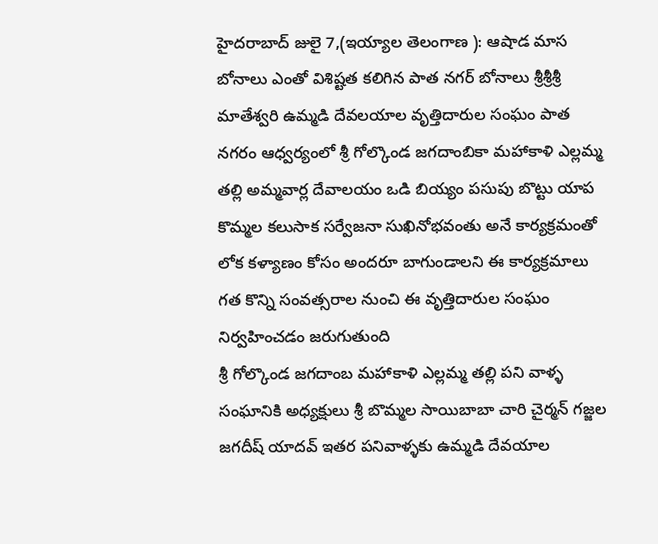హైదరాబాద్ జులై 7,(ఇయ్యాల తెలంగాణ ): ఆషాడ మాస బోనాలు ఎంతో విశిష్టత కలిగిన పాత నగర్ బోనాలు శ్రీశ్రీశ్రీ మాతేశ్వరి ఉమ్మడి దేవలయాల వృత్తిదారుల సంఘం పాత నగరం ఆధ్వర్యంలో శ్రీ గోల్కొండ జగదాంబికా మహాకాళి ఎల్లమ్మ తల్లి అమ్మవార్ల దేవాలయం ఒడి బియ్యం పసుపు బొట్టు యాప కొమ్మల కలుసాక సర్వేజనా సుఖినోభవంతు అనే కార్యక్రమంతో లోక కళ్యాణం కోసం అందరూ బాగుండాలని ఈ కార్యక్రమాలు గత కొన్ని సంవత్సరాల నుంచి ఈ వృత్తిదారుల సంఘం నిర్వహించడం జరుగుతుంది
శ్రీ గోల్కొండ జగదాంబ మహాకాళి ఎల్లమ్మ తల్లి పని వాళ్ళ సంఘానికి అధ్యక్షులు శ్రీ బొమ్మల సాయిబాబా చారి చైర్మన్ గజ్జల జగదీష్ యాదవ్ ఇతర పనివాళ్ళకు ఉమ్మడి దేవయాల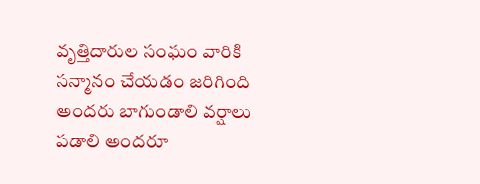వృత్తిదారుల సంఘం వారికి సన్మానం చేయడం జరిగింది అందరు బాగుండాలి వర్షాలు పడాలి అందరూ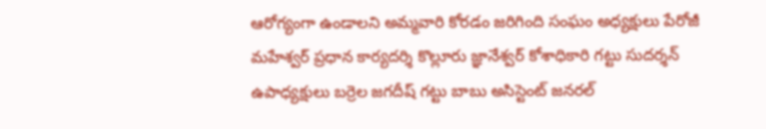ఆరోగ్యంగా ఉండాలని అమ్మవారి కోరడం జరిగింది సంఘం అధ్యక్షులు పేరోజీ మహేశ్వర్ ప్రధాన కార్యదర్శి కొల్లూరు జ్ఞానేశ్వర్ కోశాధికారి గట్టు సుదర్శన్ ఉపాధ్యక్షులు బర్రెల జగదీష్ గట్టు బాబు అసిస్టెంట్ జనరల్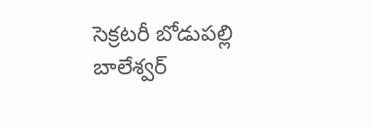సెక్రటరీ బోడుపల్లి బాలేశ్వర్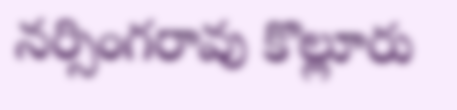నర్సింగరావు కొల్లూరు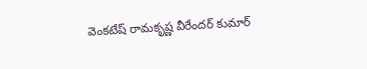వెంకటేష్ రామకృష్ణ వీరేందర్ కుమార్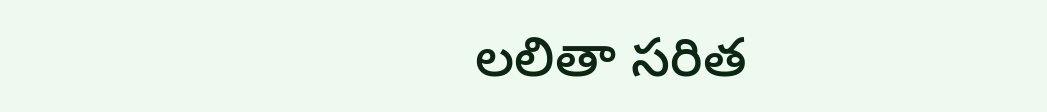లలితా సరిత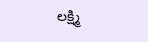లక్ష్మి